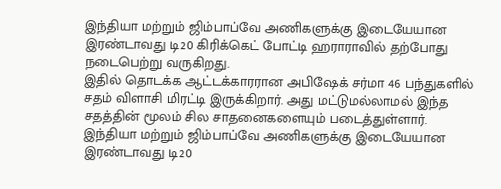இந்தியா மற்றும் ஜிம்பாப்வே அணிகளுக்கு இடையேயான இரண்டாவது டி20 கிரிக்கெட் போட்டி ஹராராவில் தற்போது நடைபெற்று வருகிறது.
இதில் தொடக்க ஆட்டக்காரரான அபிஷேக் சர்மா 46 பந்துகளில் சதம் விளாசி மிரட்டி இருக்கிறார். அது மட்டுமல்லாமல் இந்த சதத்தின் மூலம் சில சாதனைகளையும் படைத்துள்ளார்.
இந்தியா மற்றும் ஜிம்பாப்வே அணிகளுக்கு இடையேயான இரண்டாவது டி20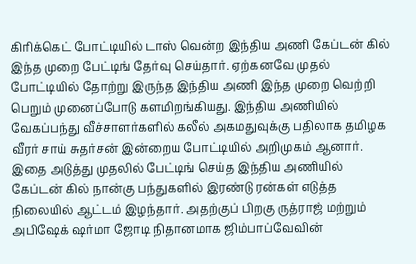கிரிக்கெட் போட்டியில் டாஸ் வென்ற இந்திய அணி கேப்டன் கில் இந்த முறை பேட்டிங் தேர்வு செய்தார். ஏற்கனவே முதல் போட்டியில் தோற்று இருந்த இந்திய அணி இந்த முறை வெற்றி பெறும் முனைப்போடு களமிறங்கியது. இந்திய அணியில் வேகப்பந்து வீச்சாளர்களில் கலீல் அகமதுவுக்கு பதிலாக தமிழக வீரர் சாய் சுதர்சன் இன்றைய போட்டியில் அறிமுகம் ஆனார்.
இதை அடுத்து முதலில் பேட்டிங் செய்த இந்திய அணியில் கேப்டன் கில் நான்கு பந்துகளில் இரண்டு ரன்கள் எடுத்த நிலையில் ஆட்டம் இழந்தார். அதற்குப் பிறகு ருத்ராஜ் மற்றும் அபிஷேக் ஷர்மா ஜோடி நிதானமாக ஜிம்பாப்வேவின்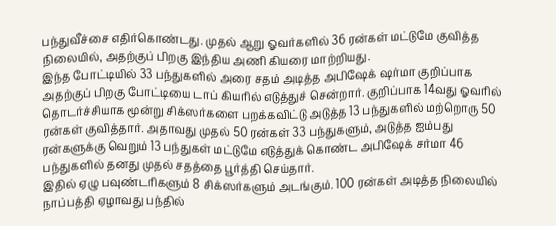பந்துவீச்சை எதிர்கொண்டது. முதல் ஆறு ஓவர்களில் 36 ரன்கள் மட்டுமே குவித்த நிலையில், அதற்குப் பிறகு இந்திய அணி கியரை மாற்றியது.
இந்த போட்டியில் 33 பந்துகளில் அரை சதம் அடித்த அபிஷேக் ஷர்மா குறிப்பாக அதற்குப் பிறகு போட்டியை டாப் கியரில் எடுத்துச் சென்றார். குறிப்பாக 14வது ஓவரில் தொடர்ச்சியாக மூன்று சிக்ஸர்களை பறக்கவிட்டு அடுத்த 13 பந்துகளில் மற்றொரு 50 ரன்கள் குவித்தார். அதாவது முதல் 50 ரன்கள் 33 பந்துகளும், அடுத்த ஐம்பது ரன்களுக்கு வெறும் 13 பந்துகள் மட்டுமே எடுத்துக் கொண்ட அபிஷேக் சர்மா 46 பந்துகளில் தனது முதல் சதத்தை பூர்த்தி செய்தார்.
இதில் ஏழு பவுண்டரிகளும் 8 சிக்ஸர்களும் அடங்கும். 100 ரன்கள் அடித்த நிலையில் நாப்பத்தி ஏழாவது பந்தில்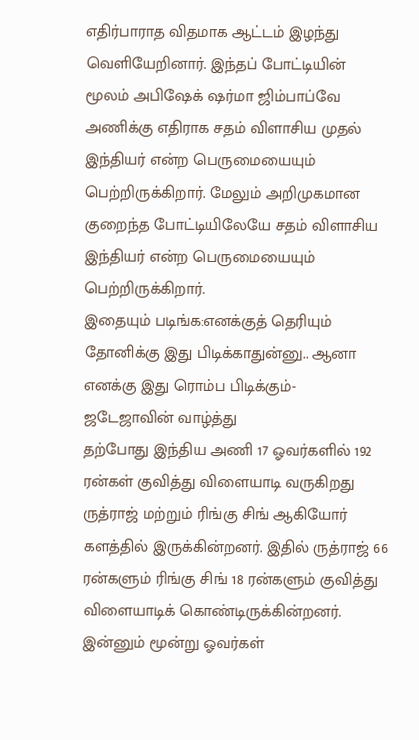எதிர்பாராத விதமாக ஆட்டம் இழந்து வெளியேறினார். இந்தப் போட்டியின் மூலம் அபிஷேக் ஷர்மா ஜிம்பாப்வே அணிக்கு எதிராக சதம் விளாசிய முதல் இந்தியர் என்ற பெருமையையும் பெற்றிருக்கிறார். மேலும் அறிமுகமான குறைந்த போட்டியிலேயே சதம் விளாசிய இந்தியர் என்ற பெருமையையும் பெற்றிருக்கிறார்.
இதையும் படிங்க:எனக்குத் தெரியும் தோனிக்கு இது பிடிக்காதுன்னு.. ஆனா எனக்கு இது ரொம்ப பிடிக்கும்- ஜடேஜாவின் வாழ்த்து
தற்போது இந்திய அணி 17 ஓவர்களில் 192 ரன்கள் குவித்து விளையாடி வருகிறது ருத்ராஜ் மற்றும் ரிங்கு சிங் ஆகியோர் களத்தில் இருக்கின்றனர். இதில் ருத்ராஜ் 66 ரன்களும் ரிங்கு சிங் 18 ரன்களும் குவித்து விளையாடிக் கொண்டிருக்கின்றனர். இன்னும் மூன்று ஓவர்கள்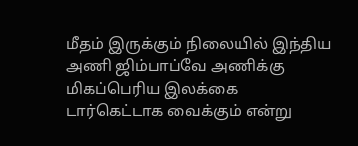மீதம் இருக்கும் நிலையில் இந்திய அணி ஜிம்பாப்வே அணிக்கு மிகப்பெரிய இலக்கை டார்கெட்டாக வைக்கும் என்று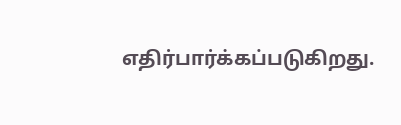எதிர்பார்க்கப்படுகிறது.